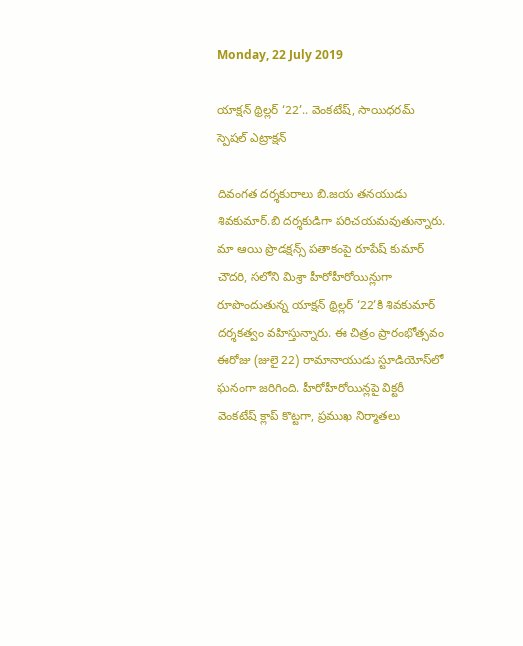Monday, 22 July 2019

యాక్షన్ థ్రిల్లర్ ‘22’.. వెంకటేష్, సాయిధరమ్ స్పెషల్ ఎట్రాక్షన్

దివంగత దర్శకురాలు బి.జయ తనయుడు శివకుమార్‌.బి దర్శకుడిగా పరిచయమవుతున్నారు. మా ఆయి ప్రొడక్షన్స్‌ పతాకంపై రూపేష్‌ కుమార్‌ చౌదరి, సలోని మిశ్రా హీరోహీరోయిన్లుగా రూపొందుతున్న యాక్షన్‌ థ్రిల్లర్ ‘22’కి శివకుమార్ దర్శకత్వం వహిస్తున్నారు. ఈ చిత్రం ప్రారంభోత్సవం ఈరోజు (జులై 22) రామానాయుడు స్టూడియోస్‌లో ఘనంగా జరిగింది. హీరోహీరోయిన్లపై విక్టరీ వెంకటేష్‌ క్లాప్‌ కొట్టగా, ప్రముఖ నిర్మాతలు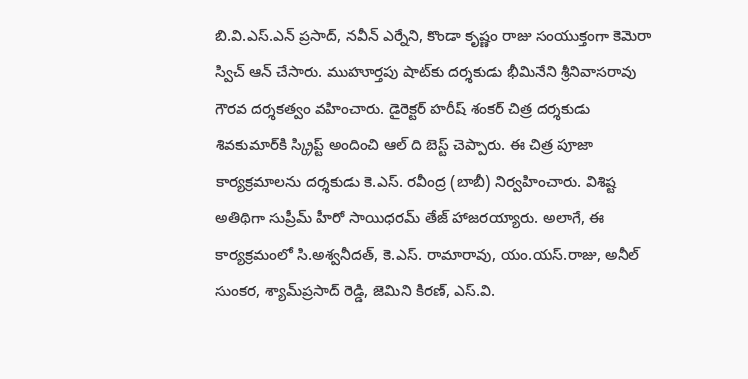బి.వి.ఎస్‌.ఎన్‌ ప్రసాద్‌, నవీన్‌ ఎర్నేని, కొండా కృష్ణం రాజు సంయుక్తంగా కెమెరా స్విచ్‌ ఆన్‌ చేసారు. ముహూర్తపు షాట్‌కు దర్శకుడు భీమినేని శ్రీనివాసరావు గౌరవ దర్శకత్వం వహించారు. డైరెక్టర్‌ హరీష్‌ శంకర్‌ చిత్ర దర్శకుడు శివకుమార్‌కి స్క్రిప్ట్‌ అందించి ఆల్‌ ది బెస్ట్‌ చెప్పారు. ఈ చిత్ర పూజా కార్యక్రమాలను దర్శకుడు కె.ఎస్‌. రవీంద్ర (బాబీ) నిర్వహించారు. విశిష్ట అతిథిగా సుప్రీమ్‌ హీరో సాయిధరమ్ తేజ్‌ హాజరయ్యారు. అలాగే, ఈ కార్యక్రమంలో సి.అశ్వనీదత్‌, కె.ఎస్‌. రామారావు, యం.యస్‌.రాజు, అనీల్‌ సుంకర, శ్యామ్‌ప్రసాద్‌ రెడ్డి, జెమిని కిరణ్‌, ఎస్‌.వి.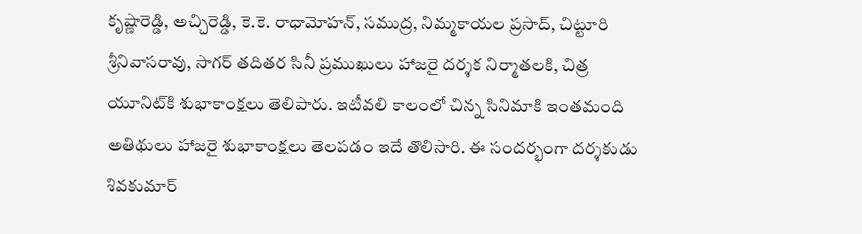కృష్ణారెడ్డి, అచ్చిరెడ్డి, కె.కె. రాధామోహన్‌, సముద్ర, నిమ్మకాయల ప్రసాద్‌, చిట్టూరి శ్రీనివాసరావు, సాగర్‌ తదితర సినీ ప్రముఖులు హాజరై దర్శక నిర్మాతలకి, చిత్ర యూనిట్‌కి శుభాకాంక్షలు తెలిపారు. ఇటీవలి కాలంలో చిన్న సినిమాకి ఇంతమంది అతిథులు హాజరై శుభాకాంక్షలు తెలపడం ఇదే తొలిసారి. ఈ సందర్భంగా దర్శకుడు శివకుమార్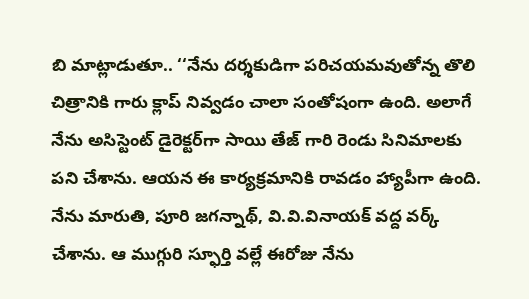బి మాట్లాడుతూ.. ‘‘నేను దర్శకుడిగా పరిచయమవుతోన్న తొలి చిత్రానికి గారు క్లాప్ నివ్వడం చాలా సంతోషంగా ఉంది. అలాగే నేను అసిస్టెంట్ డైరెక్టర్‌గా సాయి తేజ్ గారి రెండు సినిమాలకు పని చేశాను. ఆయన ఈ కార్యక్రమానికి రావడం హ్యాపీగా ఉంది. నేను మారుతి, పూరి జగన్నాథ్‌, వి.వి.వినాయక్‌ వద్ద వర్క్‌ చేశాను. ఆ ముగ్గురి స్ఫూర్తి వల్లే ఈరోజు నేను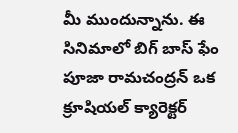మీ ముందున్నాను. ఈ సినిమాలో బిగ్‌ బాస్‌ ఫేం పూజా రామచంద్రన్‌ ఒక క్రూషియల్‌ క్యారెక్టర్‌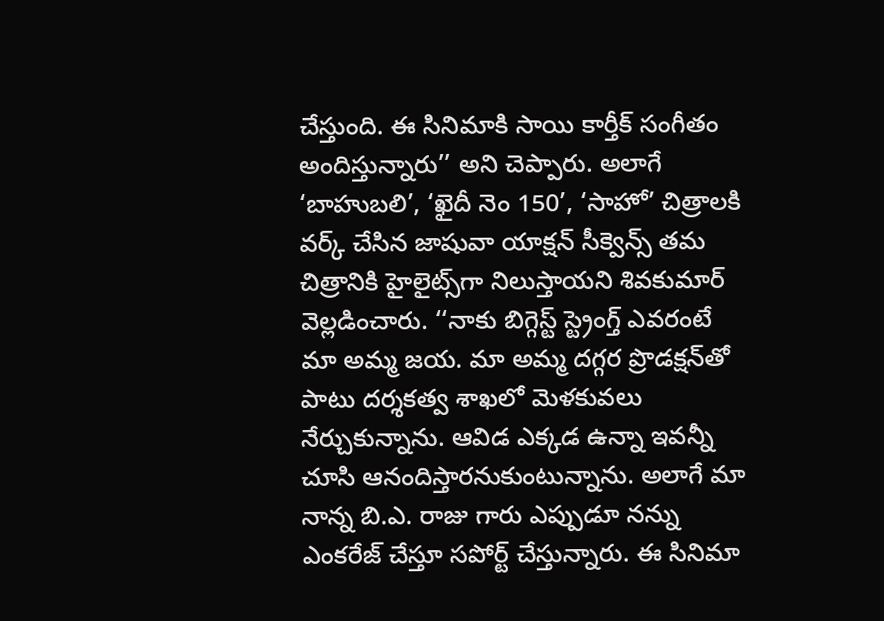చేస్తుంది. ఈ సినిమాకి సాయి కార్తీక్‌ సంగీతం అందిస్తున్నారు’’ అని చెప్పారు. అలాగే ‘బాహుబలి’, ‘ఖైదీ నెం 150’, ‘సాహో’ చిత్రాలకి వర్క్‌ చేసిన జాషువా యాక్షన్‌ సీక్వెన్స్‌ తమ చిత్రానికి హైలైట్స్‌గా నిలుస్తాయని శివకుమార్ వెల్లడించారు. ‘‘నాకు బిగ్గెస్ట్‌ స్ట్రెంగ్త్‌ ఎవరంటే మా అమ్మ జయ. మా అమ్మ దగ్గర ప్రొడక్షన్‌తో పాటు దర్శకత్వ శాఖలో మెళకువలు నేర్చుకున్నాను. ఆవిడ ఎక్కడ ఉన్నా ఇవన్నీ చూసి ఆనందిస్తారనుకుంటున్నాను. అలాగే మా నాన్న బి.ఎ. రాజు గారు ఎప్పుడూ నన్ను ఎంకరేజ్ చేస్తూ సపోర్ట్ చేస్తున్నారు. ఈ సినిమా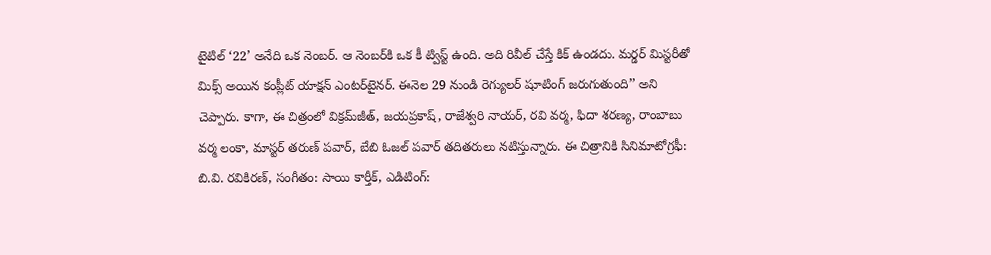టైటిల్‌ ‘22’ అనేది ఒక నెంబర్‌. ఆ నెంబర్‌కి ఒక కీ ట్విస్ట్‌ ఉంది. అది రివీల్‌ చేస్తే కిక్‌ ఉండదు. మర్డర్‌ మిస్టరీతో మిక్స్‌ అయిన కంప్లీట్‌ యాక్షన్‌ ఎంటర్‌టైనర్‌. ఈనెల 29 నుండి రెగ్యులర్‌ షూటింగ్‌ జరుగుతుంది’’ అని చెప్పారు. కాగా, ఈ చిత్రంలో విక్రమ్‌జీత్‌, జయప్రకాష్‌, రాజేశ్వరి నాయర్‌, రవి వర్మ, ఫిదా శరణ్య, రాంబాబు వర్మ లంకా, మాస్టర్‌ తరుణ్‌ పవార్‌, బేబి ఓజల్‌ పవార్‌ తదితరులు నటిస్తున్నారు. ఈ చిత్రానికి సినిమాటోగ్రఫీ: బి.వి. రవికిరణ్‌, సంగీతం: సాయి కార్తీక్‌, ఎడిటింగ్‌: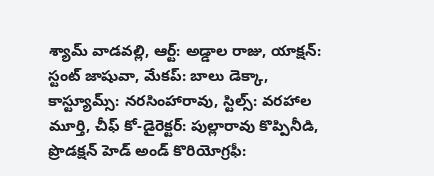శ్యామ్‌ వాడవల్లి, ఆర్ట్‌: అడ్డాల రాజు, యాక్షన్‌: స్టంట్‌ జాషువా, మేకప్‌: బాలు డెక్కా, కాస్ట్యూమ్స్‌: నరసింహారావు, స్టిల్స్‌: వరహాల మూర్తి, చీఫ్‌ కో-డైరెక్టర్‌: పుల్లారావు కొప్పినీడి, ప్రొడక్షన్‌ హెడ్‌ అండ్‌ కొరియోగ్రఫీ: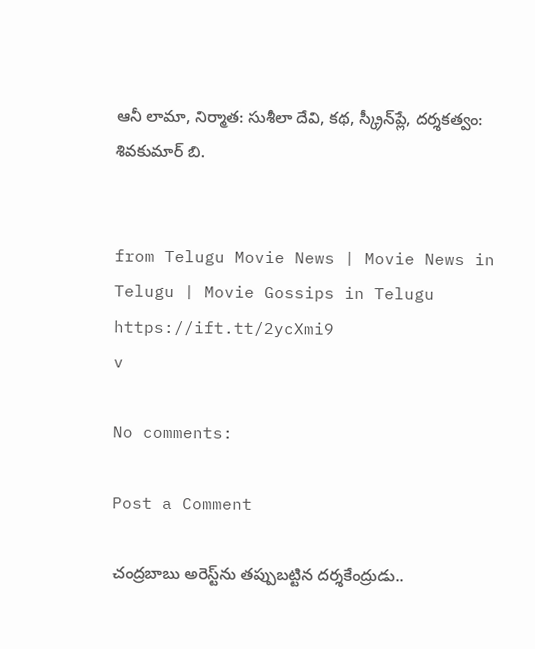ఆనీ లామా, నిర్మాత: సుశీలా దేవి, కథ, స్క్రీన్‌ప్లే, దర్శకత్వం: శివకుమార్‌ బి.


from Telugu Movie News | Movie News in Telugu | Movie Gossips in Telugu https://ift.tt/2ycXmi9
v

No comments:

Post a Comment

చంద్రబాబు అరెస్ట్‌ను తప్పుబట్టిన దర్శకేంద్రుడు..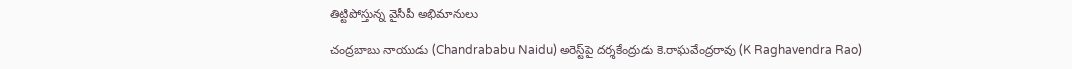తిట్టిపోస్తున్న వైసీపీ అభిమానులు

చంద్రబాబు నాయుడు (Chandrababu Naidu) అరెస్ట్‌పై దర్శకేంద్రుడు కె.రాఘవేంద్రరావు (K Raghavendra Rao)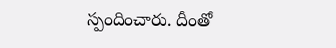స్పందించారు. దీంతో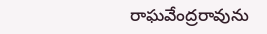రాఘవేంద్రరావును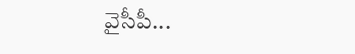వైసీపీ...